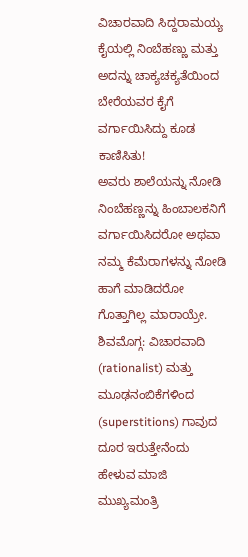ವಿಚಾರವಾದಿ ಸಿದ್ದರಾಮಯ್ಯ ಕೈಯಲ್ಲಿ ನಿಂಬೆಹಣ್ಣು ಮತ್ತು ಅದನ್ನು ಚಾಕ್ಯಚಕ್ಯತೆಯಿಂದ ಬೇರೆಯವರ ಕೈಗೆ ವರ್ಗಾಯಿಸಿದ್ದು ಕೂಡ ಕಾಣಿಸಿತು!
ಅವರು ಶಾಲೆಯನ್ನು ನೋಡಿ ನಿಂಬೆಹಣ್ಣನ್ನು ಹಿಂಬಾಲಕನಿಗೆ ವರ್ಗಾಯಿಸಿದರೋ ಅಥವಾ ನಮ್ಮ ಕೆಮೆರಾಗಳನ್ನು ನೋಡಿ ಹಾಗೆ ಮಾಡಿದರೋ ಗೊತ್ತಾಗಿಲ್ಲ ಮಾರಾಯ್ರೇ.
ಶಿವಮೊಗ್ಗ: ವಿಚಾರವಾದಿ (rationalist) ಮತ್ತು ಮೂಢನಂಬಿಕೆಗಳಿಂದ (superstitions) ಗಾವುದ ದೂರ ಇರುತ್ತೇನೆಂದು ಹೇಳುವ ಮಾಜಿ ಮುಖ್ಯಮಂತ್ರಿ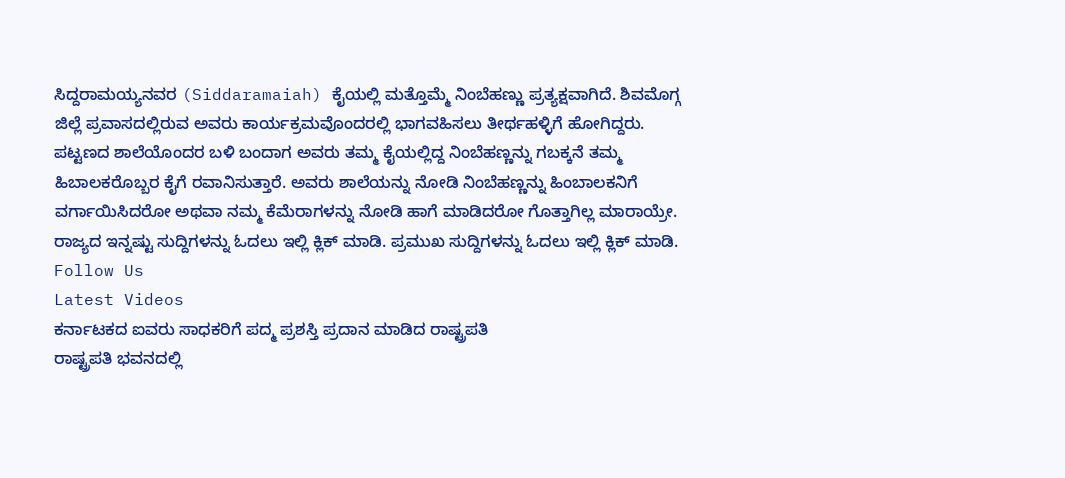ಸಿದ್ದರಾಮಯ್ಯನವರ (Siddaramaiah) ಕೈಯಲ್ಲಿ ಮತ್ತೊಮ್ಮೆ ನಿಂಬೆಹಣ್ಣು ಪ್ರತ್ಯಕ್ಷವಾಗಿದೆ. ಶಿವಮೊಗ್ಗ ಜಿಲ್ಲೆ ಪ್ರವಾಸದಲ್ಲಿರುವ ಅವರು ಕಾರ್ಯಕ್ರಮವೊಂದರಲ್ಲಿ ಭಾಗವಹಿಸಲು ತೀರ್ಥಹಳ್ಳಿಗೆ ಹೋಗಿದ್ದರು. ಪಟ್ಟಣದ ಶಾಲೆಯೊಂದರ ಬಳಿ ಬಂದಾಗ ಅವರು ತಮ್ಮ ಕೈಯಲ್ಲಿದ್ದ ನಿಂಬೆಹಣ್ಣನ್ನು ಗಬಕ್ಕನೆ ತಮ್ಮ ಹಿಬಾಲಕರೊಬ್ಬರ ಕೈಗೆ ರವಾನಿಸುತ್ತಾರೆ. ಅವರು ಶಾಲೆಯನ್ನು ನೋಡಿ ನಿಂಬೆಹಣ್ಣನ್ನು ಹಿಂಬಾಲಕನಿಗೆ ವರ್ಗಾಯಿಸಿದರೋ ಅಥವಾ ನಮ್ಮ ಕೆಮೆರಾಗಳನ್ನು ನೋಡಿ ಹಾಗೆ ಮಾಡಿದರೋ ಗೊತ್ತಾಗಿಲ್ಲ ಮಾರಾಯ್ರೇ.
ರಾಜ್ಯದ ಇನ್ನಷ್ಟು ಸುದ್ದಿಗಳನ್ನು ಓದಲು ಇಲ್ಲಿ ಕ್ಲಿಕ್ ಮಾಡಿ. ಪ್ರಮುಖ ಸುದ್ದಿಗಳನ್ನು ಓದಲು ಇಲ್ಲಿ ಕ್ಲಿಕ್ ಮಾಡಿ.
Follow Us
Latest Videos
ಕರ್ನಾಟಕದ ಐವರು ಸಾಧಕರಿಗೆ ಪದ್ಮ ಪ್ರಶಸ್ತಿ ಪ್ರದಾನ ಮಾಡಿದ ರಾಷ್ಟ್ರಪತಿ
ರಾಷ್ಟ್ರಪತಿ ಭವನದಲ್ಲಿ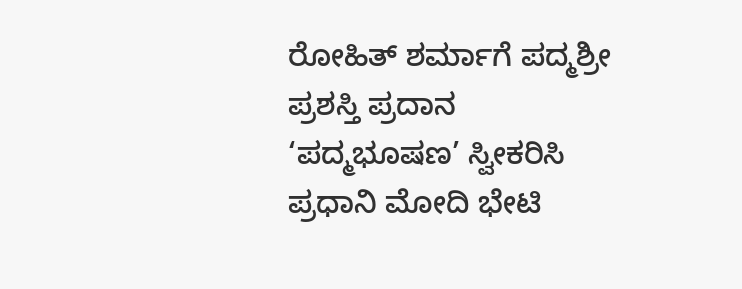ರೋಹಿತ್ ಶರ್ಮಾಗೆ ಪದ್ಮಶ್ರೀ ಪ್ರಶಸ್ತಿ ಪ್ರದಾನ
‘ಪದ್ಮಭೂಷಣ’ ಸ್ವೀಕರಿಸಿ ಪ್ರಧಾನಿ ಮೋದಿ ಭೇಟಿ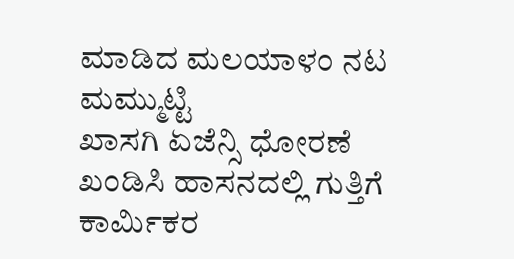ಮಾಡಿದ ಮಲಯಾಳಂ ನಟ ಮಮ್ಮುಟ್ಟಿ
ಖಾಸಗಿ ಏಜೆನ್ಸಿ ಧೋರಣೆ ಖಂಡಿಸಿ ಹಾಸನದಲ್ಲಿ ಗುತ್ತಿಗೆ ಕಾರ್ಮಿಕರ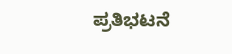ಪ್ರತಿಭಟನೆ